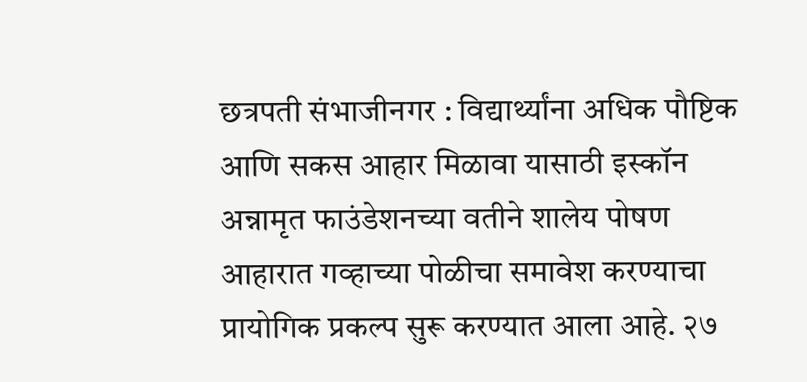छत्रपती संभाजीनगर : विद्यार्थ्यांना अधिक पौष्टिक आणि सकस आहार मिळावा यासाठी इस्कॉन अन्नामृत फाउंडेशनच्या वतीने शालेय पोषण आहारात गव्हाच्या पोळीचा समावेश करण्याचा प्रायोगिक प्रकल्प सुरू करण्यात आला आहे. २७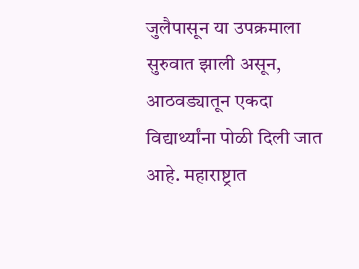जुलैपासून या उपक्रमाला सुरुवात झाली असून, आठवड्यातून एकदा विद्यार्थ्यांना पोळी दिली जात आहे. महाराष्ट्रात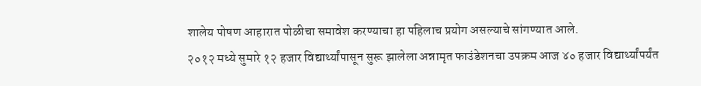शालेय पोषण आहारात पोळीचा समावेश करण्याचा हा पहिलाच प्रयोग असल्याचे सांगण्यात आले.
२०१२ मध्ये सुमारे १२ हजार विद्यार्थ्यांपासून सुरू झालेला अन्नामृत फाउंडेशनचा उपक्रम आज ४० हजार विद्यार्थ्यांपर्यंत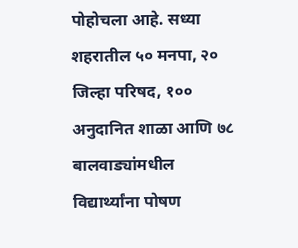पोहोचला आहे. सध्या शहरातील ५० मनपा, २० जिल्हा परिषद, १०० अनुदानित शाळा आणि ७८ बालवाड्यांमधील विद्यार्थ्यांना पोषण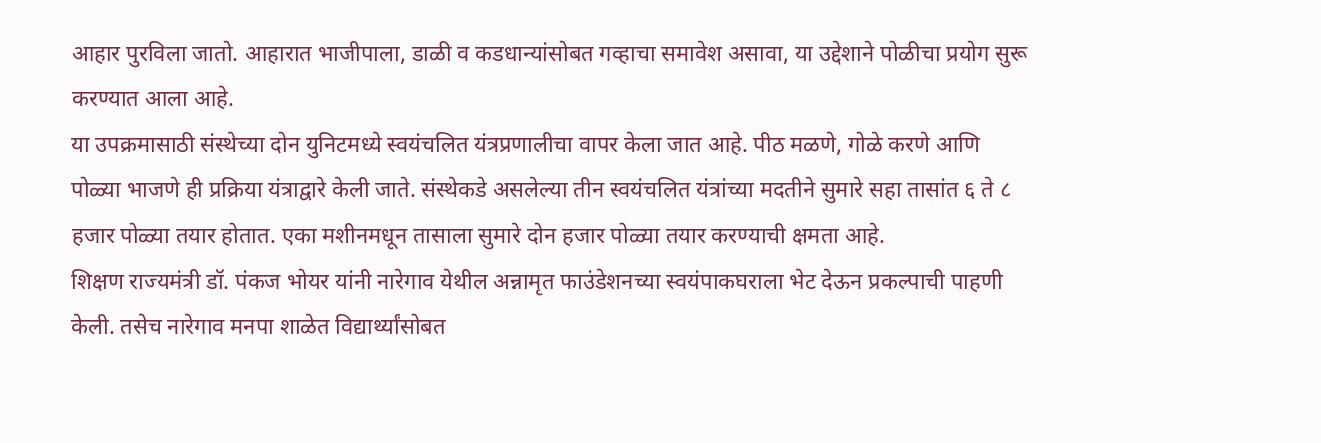आहार पुरविला जातो. आहारात भाजीपाला, डाळी व कडधान्यांसोबत गव्हाचा समावेश असावा, या उद्देशाने पोळीचा प्रयोग सुरू करण्यात आला आहे.
या उपक्रमासाठी संस्थेच्या दोन युनिटमध्ये स्वयंचलित यंत्रप्रणालीचा वापर केला जात आहे. पीठ मळणे, गोळे करणे आणि पोळ्या भाजणे ही प्रक्रिया यंत्राद्वारे केली जाते. संस्थेकडे असलेल्या तीन स्वयंचलित यंत्रांच्या मदतीने सुमारे सहा तासांत ६ ते ८ हजार पोळ्या तयार होतात. एका मशीनमधून तासाला सुमारे दोन हजार पोळ्या तयार करण्याची क्षमता आहे.
शिक्षण राज्यमंत्री डॉ. पंकज भोयर यांनी नारेगाव येथील अन्नामृत फाउंडेशनच्या स्वयंपाकघराला भेट देऊन प्रकल्पाची पाहणी केली. तसेच नारेगाव मनपा शाळेत विद्यार्थ्यांसोबत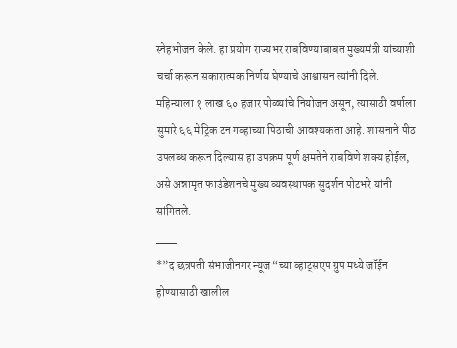स्नेहभोजन केले. हा प्रयोग राज्यभर राबविण्याबाबत मुख्यमंत्री यांच्याशी चर्चा करून सकारात्मक निर्णय घेण्याचे आश्वासन त्यांनी दिले.
महिन्याला १ लाख ६० हजार पोळ्यांचे नियोजन असून, त्यासाठी वर्षाला सुमारे ६६ मेट्रिक टन गव्हाच्या पिठाची आवश्यकता आहे. शासनाने पीठ उपलब्ध करून दिल्यास हा उपक्रम पूर्ण क्षमतेने राबविणे शक्य होईल, असे अन्नामृत फाउंडेशनचे मुख्य व्यवस्थापक सुदर्शन पोटभरे यांनी सांगितले.
___
*”द छत्रपती संभाजीनगर न्यूज “च्या व्हाट्सएप ग्रुप मध्ये जॉईन होण्यासाठी खालील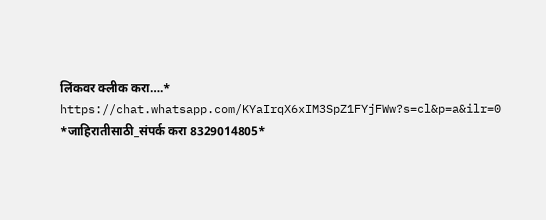लिंकवर क्लीक करा….*
https://chat.whatsapp.com/KYaIrqX6xIM3SpZ1FYjFWw?s=cl&p=a&ilr=0
*जाहिरातीसाठी_संपर्क करा 8329014805*